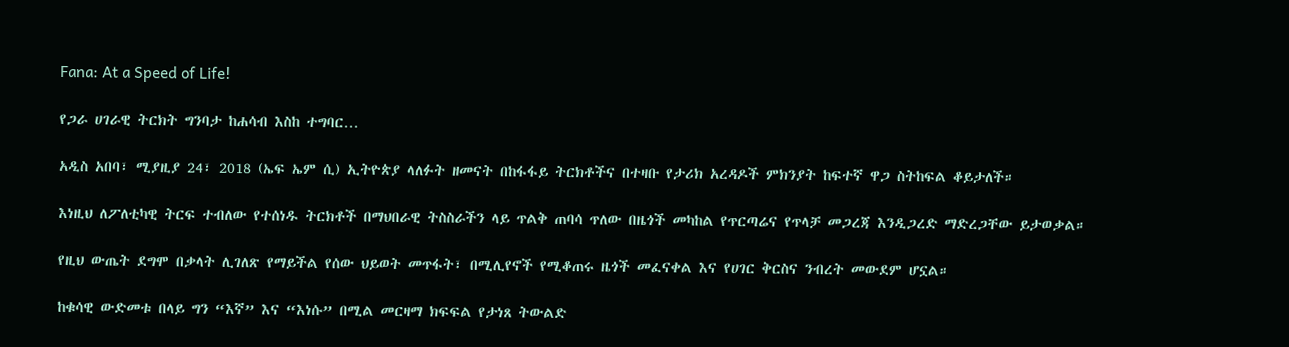Fana: At a Speed of Life!

የጋራ ሀገራዊ ትርክት ግንባታ ከሐሳብ እስከ ተግባር…

አዲስ አበባ፣ ሚያዚያ 24፣ 2018 (ኤፍ ኤም ሲ) ኢትዮጵያ ላለፉት ዘመናት በከፋፋይ ትርክቶችና በተዛቡ የታሪክ አረዳዶች ምክንያት ከፍተኛ ዋጋ ስትከፍል ቆይታለች።

እነዚህ ለፖለቲካዊ ትርፍ ተብለው የተሰነዱ ትርክቶች በማህበራዊ ትስስራችን ላይ ጥልቅ ጠባሳ ጥለው በዜጎች መካከል የጥርጣሬና የጥላቻ መጋረጃ እንዲጋረድ ማድረጋቸው ይታወቃል።

የዚህ ውጤት ደግሞ በቃላት ሊገለጽ የማይችል የሰው ህይወት መጥፋት፣ በሚሊየኖች የሚቆጠሩ ዜጎች መፈናቀል እና የሀገር ቅርስና ንብረት መውደም ሆኗል።

ከቁሳዊ ውድመቱ በላይ ግን “እኛ” እና “እነሱ” በሚል መርዛማ ክፍፍል የታነጸ ትውልድ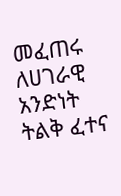መፈጠሩ ለሀገራዊ አንድነት ትልቅ ፈተና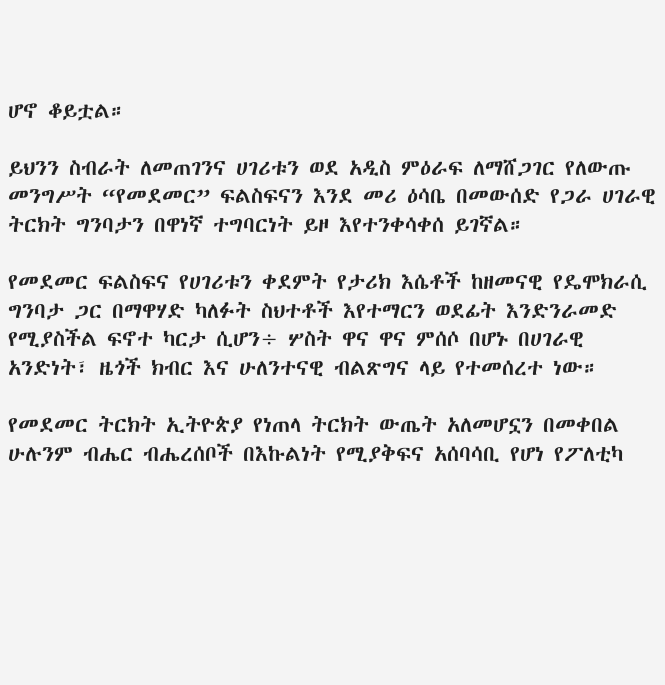ሆኖ ቆይቷል።

ይህንን ስብራት ለመጠገንና ሀገሪቱን ወደ አዲስ ምዕራፍ ለማሸጋገር የለውጡ መንግሥት “የመደመር” ፍልስፍናን እንደ መሪ ዕሳቤ በመውሰድ የጋራ ሀገራዊ ትርክት ግንባታን በዋነኛ ተግባርነት ይዞ እየተንቀሳቀሰ ይገኛል።

የመደመር ፍልስፍና የሀገሪቱን ቀደምት የታሪክ እሴቶች ከዘመናዊ የዴሞክራሲ ግንባታ ጋር በማዋሃድ ካለፉት ስህተቶች እየተማርን ወደፊት እንድንራመድ የሚያስችል ፍኖተ ካርታ ሲሆን÷ ሦስት ዋና ዋና ምሰሶ በሆኑ በሀገራዊ አንድነት፣ ዜጎች ክብር እና ሁለንተናዊ ብልጽግና ላይ የተመሰረተ ነው።

የመደመር ትርክት ኢትዮጵያ የነጠላ ትርክት ውጤት አለመሆኗን በመቀበል ሁሉንም ብሔር ብሔረሰቦች በእኩልነት የሚያቅፍና አሰባሳቢ የሆነ የፖለቲካ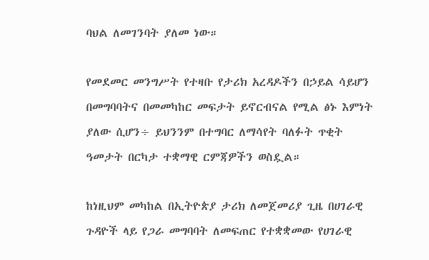ባህል ለመገንባት ያለመ ነው።

የመደመር መንግሥት የተዛቡ የታሪክ አረዳዶችን በኃይል ሳይሆን በመግባባትና በመመካከር መፍታት ይኖርብናል የሚል ፅኑ እምነት ያለው ሲሆን÷ ይህንንም በተግባር ለማሳየት ባለፉት ጥቂት ዓመታት በርካታ ተቋማዊ ርምጃዎችን ወስዷል።

ከነዚህም መካከል በኢትዮጵያ ታሪክ ለመጀመሪያ ጊዜ በሀገራዊ ጉዳዮች ላይ የጋራ መግባባት ለመፍጠር የተቋቋመው የሀገራዊ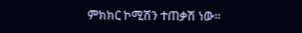ምክክር ኮሚሽን ተጠቃሽ ነው።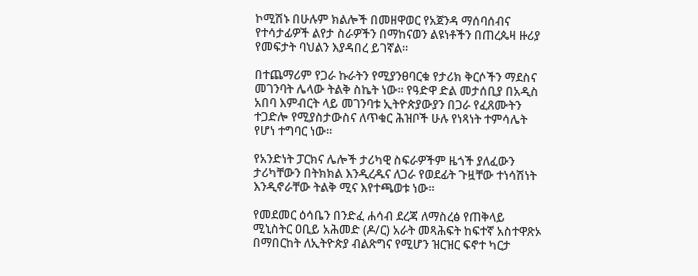ኮሚሽኑ በሁሉም ክልሎች በመዘዋወር የአጀንዳ ማሰባሰብና የተሳታፊዎች ልየታ ስራዎችን በማከናወን ልዩነቶችን በጠረጴዛ ዙሪያ የመፍታት ባህልን እያዳበረ ይገኛል።

በተጨማሪም የጋራ ኩራትን የሚያንፀባርቁ የታሪክ ቅርሶችን ማደስና መገንባት ሌላው ትልቅ ስኬት ነው። የዓድዋ ድል መታሰቢያ በአዲስ አበባ እምብርት ላይ መገንባቱ ኢትዮጵያውያን በጋራ የፈጸሙትን ተጋድሎ የሚያስታውስና ለጥቁር ሕዝቦች ሁሉ የነጻነት ተምሳሌት የሆነ ተግባር ነው።

የአንድነት ፓርክና ሌሎች ታሪካዊ ስፍራዎችም ዜጎች ያለፈውን ታሪካቸውን በትክክል እንዲረዱና ለጋራ የወደፊት ጉዟቸው ተነሳሽነት እንዲኖራቸው ትልቅ ሚና እየተጫወቱ ነው።

የመደመር ዕሳቤን በንድፈ ሐሳብ ደረጃ ለማስረፅ የጠቅላይ ሚኒስትር ዐቢይ አሕመድ (ዶ/ር) አራት መጻሕፍት ከፍተኛ አስተዋጽኦ በማበርከት ለኢትዮጵያ ብልጽግና የሚሆን ዝርዝር ፍኖተ ካርታ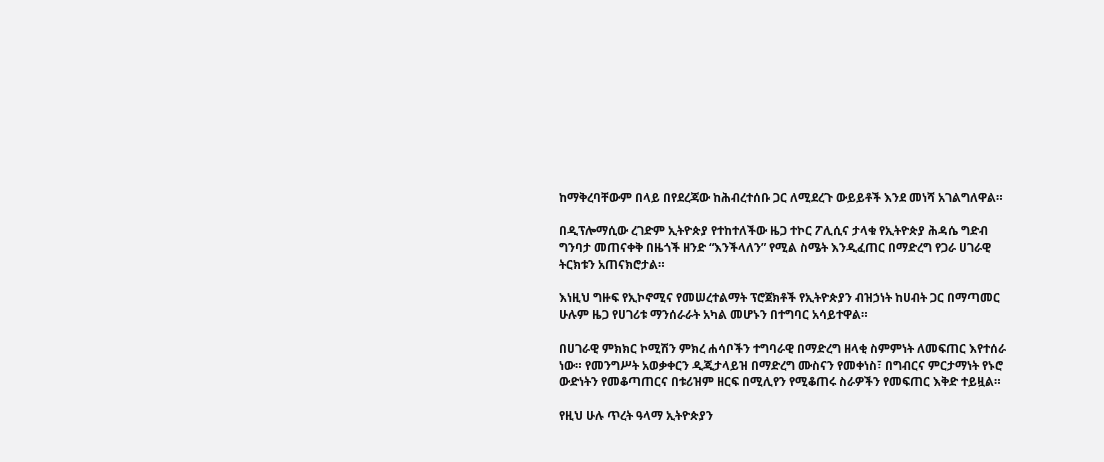ከማቅረባቸውም በላይ በየደረጃው ከሕብረተሰቡ ጋር ለሚደረጉ ውይይቶች እንደ መነሻ አገልግለዋል።

በዲፕሎማሲው ረገድም ኢትዮጵያ የተከተለችው ዜጋ ተኮር ፖሊሲና ታላቁ የኢትዮጵያ ሕዳሴ ግድብ ግንባታ መጠናቀቅ በዜጎች ዘንድ “እንችላለን” የሚል ስሜት እንዲፈጠር በማድረግ የጋራ ሀገራዊ ትርክቱን አጠናክሮታል።

እነዚህ ግዙፍ የኢኮኖሚና የመሠረተልማት ፕሮጀክቶች የኢትዮጵያን ብዝኃነት ከሀብት ጋር በማጣመር ሁሉም ዜጋ የሀገሪቱ ማንሰራራት አካል መሆኑን በተግባር አሳይተዋል።

በሀገራዊ ምክክር ኮሚሽን ምክረ ሐሳቦችን ተግባራዊ በማድረግ ዘላቂ ስምምነት ለመፍጠር እየተሰራ ነው። የመንግሥት አወቃቀርን ዲጂታላይዝ በማድረግ ሙስናን የመቀነስ፣ በግብርና ምርታማነት የኑሮ ውድነትን የመቆጣጠርና በቱሪዝም ዘርፍ በሚሊየን የሚቆጠሩ ስራዎችን የመፍጠር እቅድ ተይዟል።

የዚህ ሁሉ ጥረት ዓላማ ኢትዮጵያን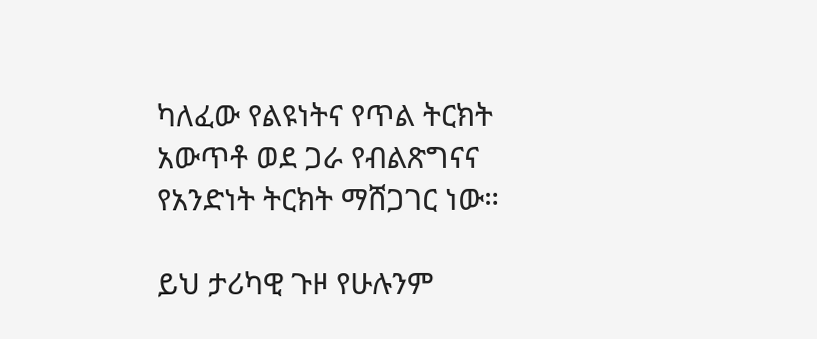ካለፈው የልዩነትና የጥል ትርክት አውጥቶ ወደ ጋራ የብልጽግናና የአንድነት ትርክት ማሸጋገር ነው።

ይህ ታሪካዊ ጉዞ የሁሉንም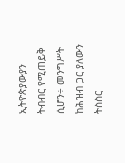ኢትዮጵያውያን ትብብር የሚጠይቅ ሲሆን÷ መንግሥት ከሕዝብ ጋር ያለውን ትስስር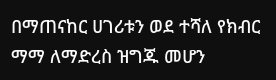በማጠናከር ሀገሪቱን ወደ ተሻለ የክብር ማማ ለማድረስ ዝግጁ መሆን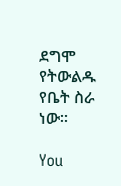ደግሞ የትውልዱ የቤት ስራ ነው።

You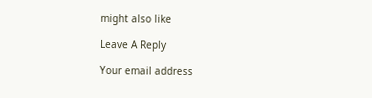might also like

Leave A Reply

Your email address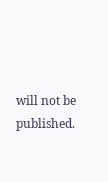will not be published.